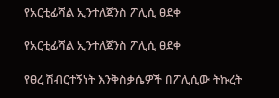የአርቲፊሻል ኢንተለጀንስ ፖሊሲ ፀደቀ

የአርቲፊሻል ኢንተለጀንስ ፖሊሲ ፀደቀ

የፀረ ሽብርተኝነት እንቅስቃሴዎች በፖሊሲው ትኩረት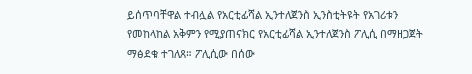ይሰጥባቸዋል ተብሏል የአርቲፊሻል ኢንተለጀንስ ኢንስቲትዩት የአገሪቱን የመከላከል አቅምን የሚያጠናክር የአርቲፊሻል ኢንተለጀንስ ፖሊሲ በማዘጋጀት ማፅደቁ ተገለጸ። ፖሊሲው በሰው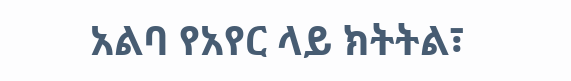አልባ የአየር ላይ ክትትል፣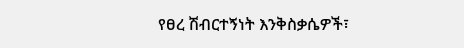የፀረ ሽብርተኝነት እንቅስቃሴዎች፣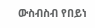ውስብስብ የበይነ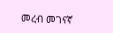መረብ መገናኛ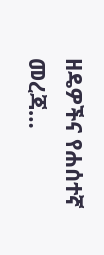ዘዴዎችና የሐሰተኛ መረጃ…